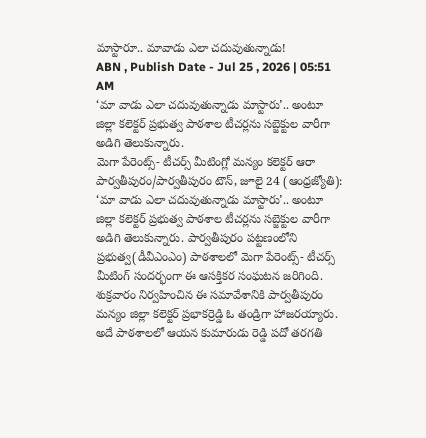మాస్టారూ.. మావాడు ఎలా చదువుతున్నాడు!
ABN , Publish Date - Jul 25 , 2026 | 05:51 AM
‘మా వాడు ఎలా చదువుతున్నాడు మాస్టారు’.. అంటూ జిల్లా కలెక్టర్ ప్రభుత్వ పాఠశాల టీచర్లను సబ్జెక్టుల వారీగా అడిగి తెలుకున్నారు.
మెగా పేరెంట్స్- టీచర్స్ మీటింగ్లో మన్యం కలెక్టర్ ఆరా
పార్వతీపురం/పార్వతీపురం టౌన్, జూలై 24 (ఆంధ్రజ్యోతి): ‘మా వాడు ఎలా చదువుతున్నాడు మాస్టారు’.. అంటూ జిల్లా కలెక్టర్ ప్రభుత్వ పాఠశాల టీచర్లను సబ్జెక్టుల వారీగా అడిగి తెలుకున్నారు. పార్వతీపురం పట్టణంలోని ప్రభుత్వ(డీవీఎంఎం) పాఠశాలలో మెగా పేరెంట్స్- టీచర్స్ మీటింగ్ సందర్భంగా ఈ ఆసక్తికర సంఘటన జరిగింది. శుక్రవారం నిర్వహించిన ఈ సమావేశానికి పార్వతీపురం మన్యం జిల్లా కలెక్టర్ ప్రభాకర్రెడ్డి ఓ తండ్రిగా హాజరయ్యారు. అదే పాఠశాలలో ఆయన కుమారుడు రెడ్డి పదో తరగతి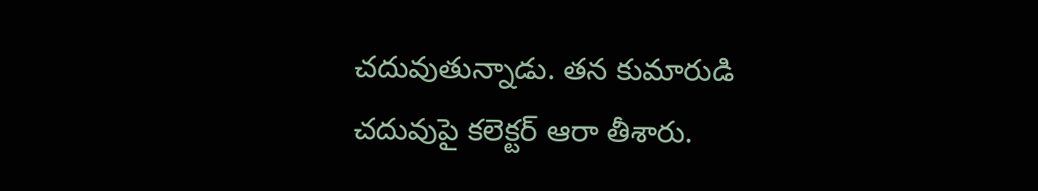చదువుతున్నాడు. తన కుమారుడి చదువుపై కలెక్టర్ ఆరా తీశారు.